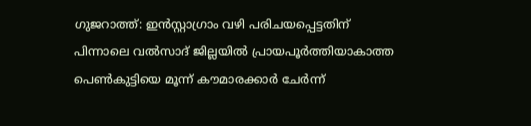ഗുജറാത്ത്: ഇൻസ്റ്റാഗ്രാം വഴി പരിചയപ്പെട്ടതിന് പിന്നാലെ വൽസാദ് ജില്ലയിൽ പ്രായപൂർത്തിയാകാത്ത പെൺകുട്ടിയെ മൂന്ന് കൗമാരക്കാർ ചേർന്ന്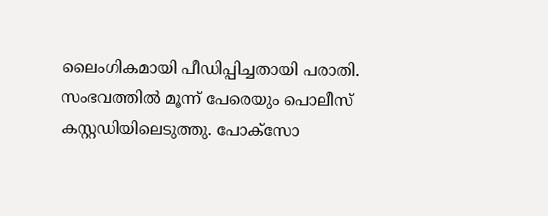ലൈംഗികമായി പീഡിപ്പിച്ചതായി പരാതി. സംഭവത്തിൽ മൂന്ന് പേരെയും പൊലീസ് കസ്റ്റഡിയിലെടുത്തു. പോക്സോ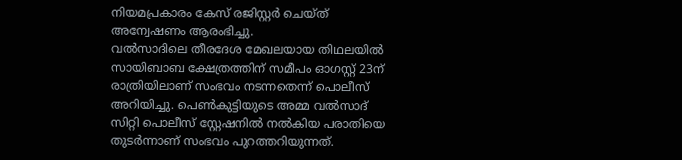നിയമപ്രകാരം കേസ് രജിസ്റ്റർ ചെയ്ത് അന്വേഷണം ആരംഭിച്ചു.
വൽസാദിലെ തീരദേശ മേഖലയായ തിഥലയിൽ സായിബാബ ക്ഷേത്രത്തിന് സമീപം ഓഗസ്റ്റ് 23ന് രാത്രിയിലാണ് സംഭവം നടന്നതെന്ന് പൊലീസ് അറിയിച്ചു. പെൺകുട്ടിയുടെ അമ്മ വൽസാദ് സിറ്റി പൊലീസ് സ്റ്റേഷനിൽ നൽകിയ പരാതിയെ തുടർന്നാണ് സംഭവം പുറത്തറിയുന്നത്.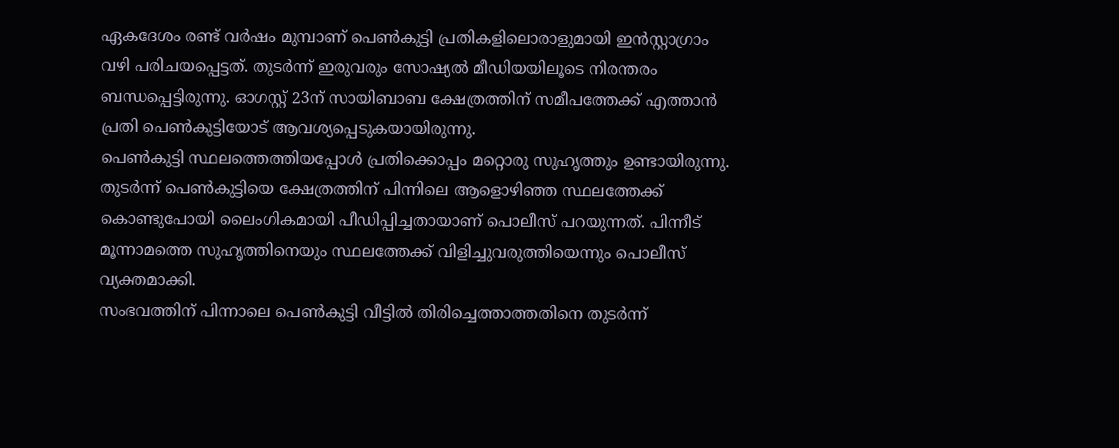ഏകദേശം രണ്ട് വർഷം മുമ്പാണ് പെൺകുട്ടി പ്രതികളിലൊരാളുമായി ഇൻസ്റ്റാഗ്രാം വഴി പരിചയപ്പെട്ടത്. തുടർന്ന് ഇരുവരും സോഷ്യൽ മീഡിയയിലൂടെ നിരന്തരം ബന്ധപ്പെട്ടിരുന്നു. ഓഗസ്റ്റ് 23ന് സായിബാബ ക്ഷേത്രത്തിന് സമീപത്തേക്ക് എത്താൻ പ്രതി പെൺകുട്ടിയോട് ആവശ്യപ്പെടുകയായിരുന്നു.
പെൺകുട്ടി സ്ഥലത്തെത്തിയപ്പോൾ പ്രതിക്കൊപ്പം മറ്റൊരു സുഹൃത്തും ഉണ്ടായിരുന്നു. തുടർന്ന് പെൺകുട്ടിയെ ക്ഷേത്രത്തിന് പിന്നിലെ ആളൊഴിഞ്ഞ സ്ഥലത്തേക്ക് കൊണ്ടുപോയി ലൈംഗികമായി പീഡിപ്പിച്ചതായാണ് പൊലീസ് പറയുന്നത്. പിന്നീട് മൂന്നാമത്തെ സുഹൃത്തിനെയും സ്ഥലത്തേക്ക് വിളിച്ചുവരുത്തിയെന്നും പൊലീസ് വ്യക്തമാക്കി.
സംഭവത്തിന് പിന്നാലെ പെൺകുട്ടി വീട്ടിൽ തിരിച്ചെത്താത്തതിനെ തുടർന്ന്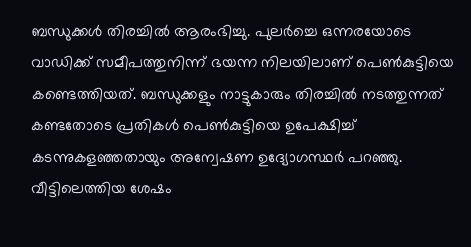ബന്ധുക്കൾ തിരച്ചിൽ ആരംഭിച്ചു. പുലർച്ചെ ഒന്നരയോടെ വാഡിക്ക് സമീപത്തുനിന്ന് ഭയന്ന നിലയിലാണ് പെൺകുട്ടിയെ കണ്ടെത്തിയത്. ബന്ധുക്കളും നാട്ടുകാരും തിരച്ചിൽ നടത്തുന്നത് കണ്ടതോടെ പ്രതികൾ പെൺകുട്ടിയെ ഉപേക്ഷിച്ച് കടന്നുകളഞ്ഞതായും അന്വേഷണ ഉദ്യോഗസ്ഥർ പറഞ്ഞു.
വീട്ടിലെത്തിയ ശേഷം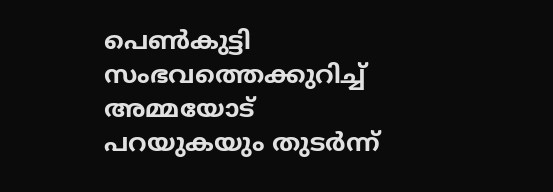പെൺകുട്ടി സംഭവത്തെക്കുറിച്ച് അമ്മയോട് പറയുകയും തുടർന്ന്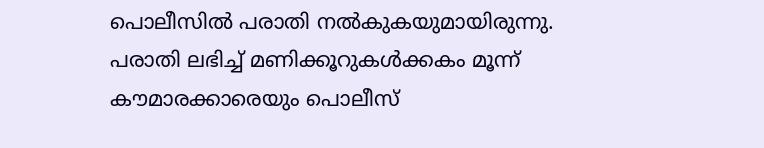പൊലീസിൽ പരാതി നൽകുകയുമായിരുന്നു. പരാതി ലഭിച്ച് മണിക്കൂറുകൾക്കകം മൂന്ന് കൗമാരക്കാരെയും പൊലീസ്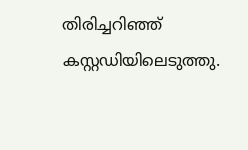തിരിച്ചറിഞ്ഞ് കസ്റ്റഡിയിലെടുത്തു.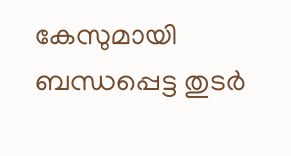കേസുമായി ബന്ധപ്പെട്ട തുടർ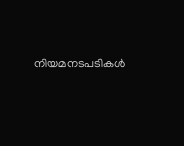നിയമനടപടികൾ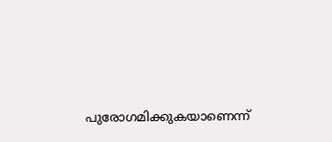പുരോഗമിക്കുകയാണെന്ന്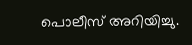പൊലീസ് അറിയിച്ചു.